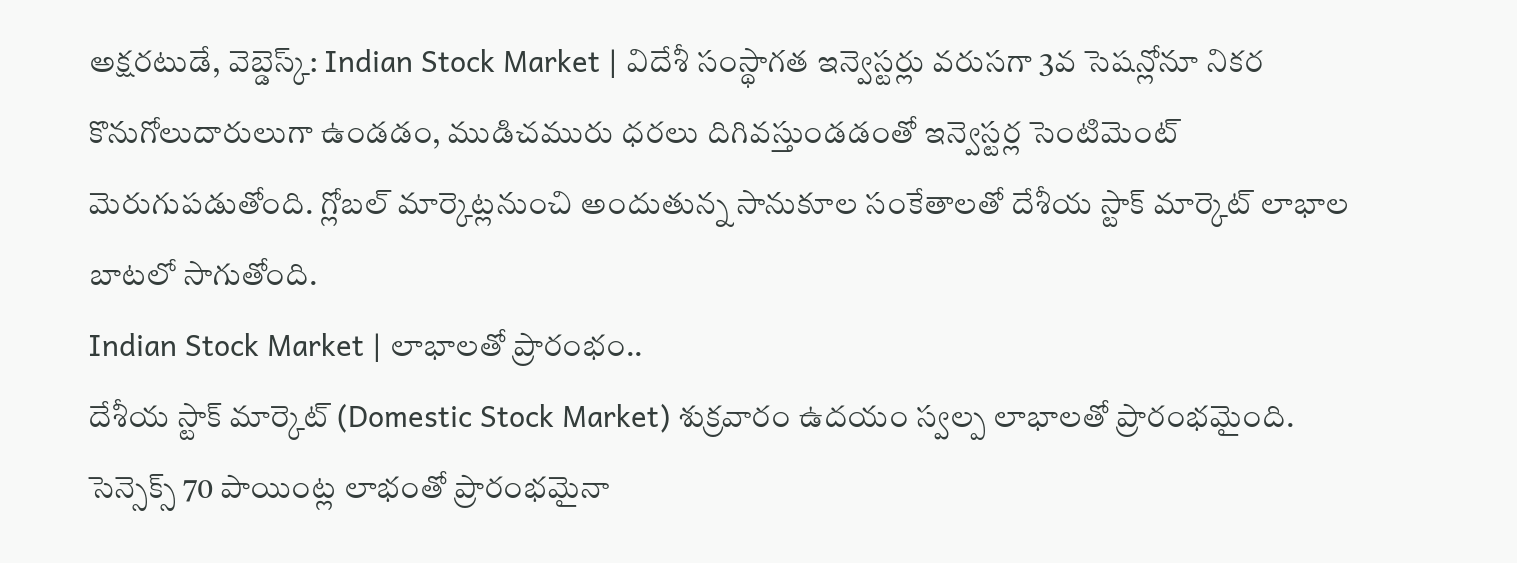అక్షరటుడే, వెబ్డెస్క్: Indian Stock Market | విదేశీ సంస్థాగత ఇన్వెస్టర్లు వరుసగా 3వ సెషన్లోనూ నికర కొనుగోలుదారులుగా ఉండడం, ముడిచమురు ధరలు దిగివస్తుండడంతో ఇన్వెస్టర్ల సెంటిమెంట్ మెరుగుపడుతోంది. గ్లోబల్ మార్కెట్లనుంచి అందుతున్న సానుకూల సంకేతాలతో దేశీయ స్టాక్ మార్కెట్ లాభాల బాటలో సాగుతోంది.
Indian Stock Market | లాభాలతో ప్రారంభం..
దేశీయ స్టాక్ మార్కెట్ (Domestic Stock Market) శుక్రవారం ఉదయం స్వల్ప లాభాలతో ప్రారంభమైంది. సెన్సెక్స్ 70 పాయింట్ల లాభంతో ప్రారంభమైనా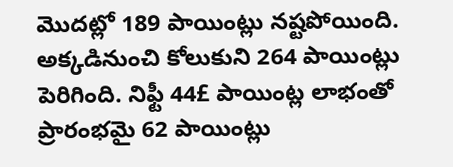మొదట్లో 189 పాయింట్లు నష్టపోయింది. అక్కడినుంచి కోలుకుని 264 పాయింట్లు పెరిగింది. నిఫ్టీ 44£ పాయింట్ల లాభంతో ప్రారంభమై 62 పాయింట్లు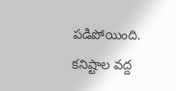పడిపోయింది. కనిష్టాల వద్ద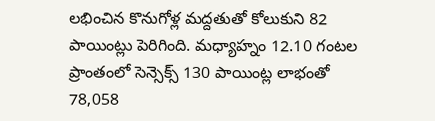లభించిన కొనుగోళ్ల మద్దతుతో కోలుకుని 82 పాయింట్లు పెరిగింది. మధ్యాహ్నం 12.10 గంటల ప్రాంతంలో సెన్సెక్స్ 130 పాయింట్ల లాభంతో 78,058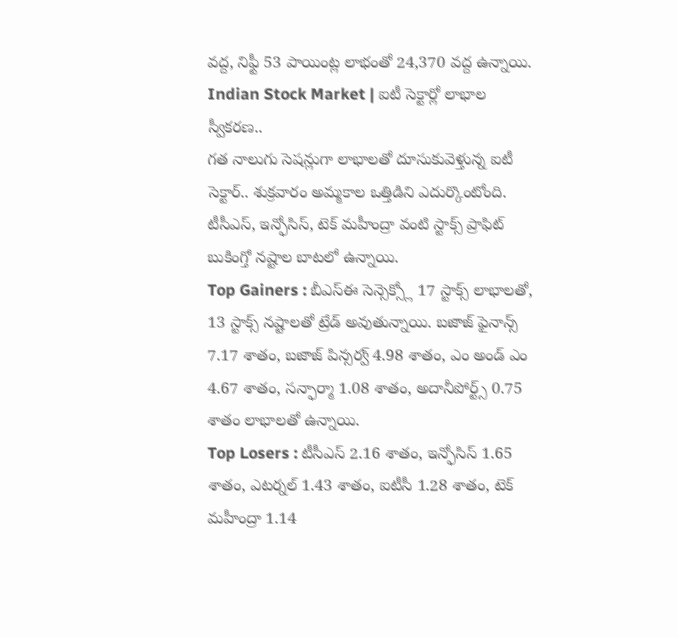వద్ద, నిఫ్టీ 53 పాయింట్ల లాభంతో 24,370 వద్ద ఉన్నాయి.
Indian Stock Market | ఐటీ సెక్టార్లో లాభాల స్వీకరణ..
గత నాలుగు సెషన్లుగా లాభాలతో దూసుకువెళ్తున్న ఐటీ సెక్టార్.. శుక్రవారం అమ్మకాల ఒత్తిడిని ఎదుర్కొంటోంది. టీసీఎస్, ఇన్ఫోసిస్, టెక్ మహీంద్రా వంటి స్టాక్స్ ప్రాఫిట్ బుకింగ్తో నష్టాల బాటలో ఉన్నాయి.
Top Gainers : బీఎస్ఈ సెన్సెక్స్లో 17 స్టాక్స్ లాభాలతో, 13 స్టాక్స్ నష్టాలతో ట్రేడ్ అవుతున్నాయి. బజాజ్ ఫైనాన్స్ 7.17 శాతం, బజాజ్ పిన్సర్వ్ 4.98 శాతం, ఎం అండ్ ఎం 4.67 శాతం, సన్ఫార్మా 1.08 శాతం, అదానీపోర్ట్స్ 0.75 శాతం లాభాలతో ఉన్నాయి.
Top Losers : టీసీఎస్ 2.16 శాతం, ఇన్ఫోసిస్ 1.65 శాతం, ఎటర్నల్ 1.43 శాతం, ఐటీసీ 1.28 శాతం, టెక్ మహీంద్రా 1.14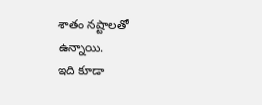శాతం నష్టాలతో ఉన్నాయి.
ఇది కూడా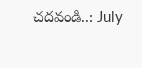చదవండి..: July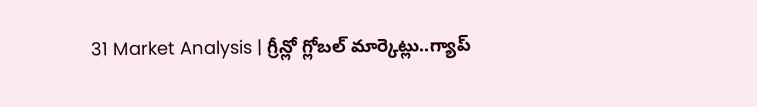31 Market Analysis | గ్రీన్లో గ్లోబల్ మార్కెట్లు..గ్యాప్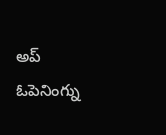అప్ ఓపెనింగ్ను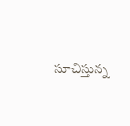సూచిస్తున్న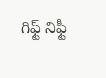గిఫ్ట్ నిఫ్టీ